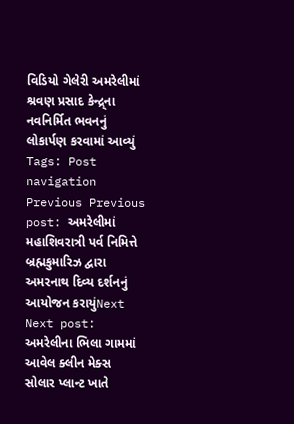વિડિયો ગેલેરી અમરેલીમાં શ્રવણ પ્રસાદ કેન્દ્ર્ના નવનિર્મિત ભવનનું લોકાર્પણ કરવામાં આવ્યું Tags: Post navigation Previous Previous post: અમરેલીમાં મહાશિવરાત્રી પર્વ નિમિત્તે બ્રહ્મકુમારિઝ દ્વારા અમરનાથ દિવ્ય દર્શનનું આયોજન કરાયુંNext Next post: અમરેલીના ભિલા ગામમાં આવેલ ક્લીન મેક્સ સોલાર પ્લાન્ટ ખાતે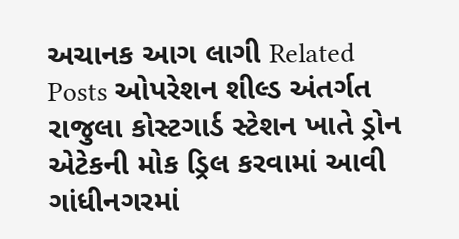અચાનક આગ લાગી Related Posts ઓપરેશન શીલ્ડ અંતર્ગત રાજુલા કોસ્ટગાર્ડ સ્ટેશન ખાતે ડ્રોન એટેકની મોક ડ્રિલ કરવામાં આવી ગાંધીનગરમાં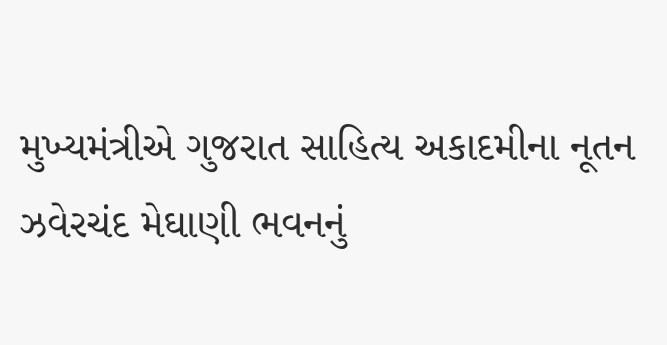મુખ્યમંત્રીએ ગુજરાત સાહિત્ય અકાદમીના નૂતન ઝવેરચંદ મેઘાણી ભવનનું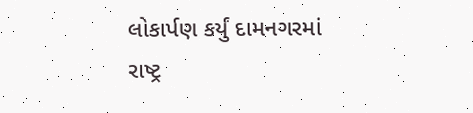લોકાર્પણ કર્યું દામનગરમાં રાષ્ટ્ર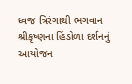ધ્વજ ત્રિરંગાથી ભગવાન શ્રીકૃષ્ણના હિંડોળા દર્શનનું આયોજન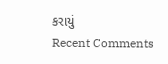કરાયું
Recent Comments